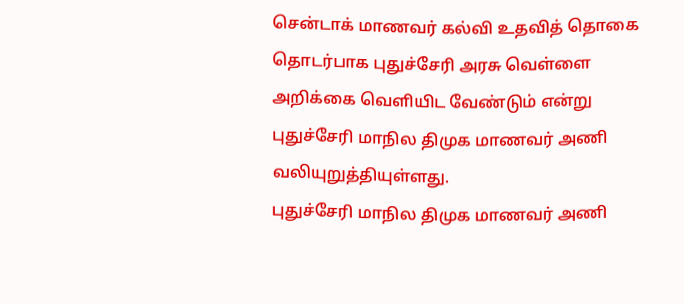சென்டாக் மாணவர் கல்வி உதவித் தொகை தொடர்பாக புதுச்சேரி அரசு வெள்ளை அறிக்கை வெளியிட வேண்டும் என்று புதுச்சேரி மாநில திமுக மாணவர் அணி வலியுறுத்தியுள்ளது.
புதுச்சேரி மாநில திமுக மாணவர் அணி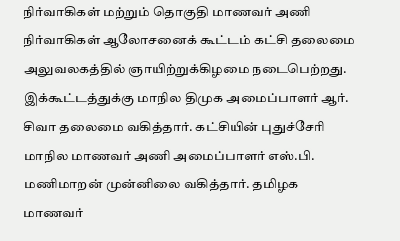நிர்வாகிகள் மற்றும் தொகுதி மாணவர் அணி நிர்வாகிகள் ஆலோசனைக் கூட்டம் கட்சி தலைமை அலுவலகத்தில் ஞாயிற்றுக்கிழமை நடைபெற்றது.
இக்கூட்டத்துக்கு மாநில திமுக அமைப்பாளர் ஆர். சிவா தலைமை வகித்தார். கட்சியின் புதுச்சேரி மாநில மாணவர் அணி அமைப்பாளர் எஸ்.பி. மணிமாறன் முன்னிலை வகித்தார். தமிழக மாணவர்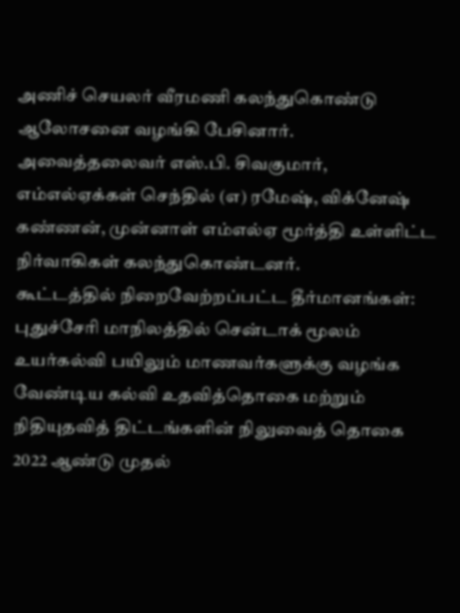அணிச் செயலர் வீரமணி கலந்துகொண்டு ஆலோசனை வழங்கி பேசினார்.
அவைத்தலைவர் எஸ்.பி. சிவகுமார், எம்எல்ஏக்கள் செந்தில் (எ) ரமேஷ், விக்னேஷ் கண்ணன், முன்னாள் எம்எல்ஏ மூர்த்தி உள்ளிட்ட நிர்வாகிகள் கலந்துகொண்டனர்.
கூட்டத்தில் நிறைவேற்றப்பட்ட தீர்மானங்கள்:
புதுச்சேரி மாநிலத்தில் சென்டாக் மூலம் உயர்கல்வி பயிலும் மாணவர்களுக்கு வழங்க வேண்டிய கல்வி உதவித்தொகை மற்றும் நிதியுதவித் திட்டங்களின் நிலுவைத் தொகை 2022 ஆண்டு முதல்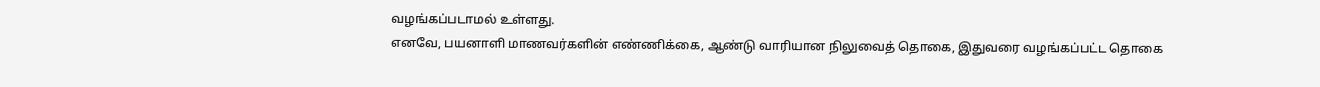வழங்கப்படாமல் உள்ளது.
எனவே, பயனாளி மாணவர்களின் எண்ணிக்கை, ஆண்டு வாரியான நிலுவைத் தொகை, இதுவரை வழங்கப்பட்ட தொகை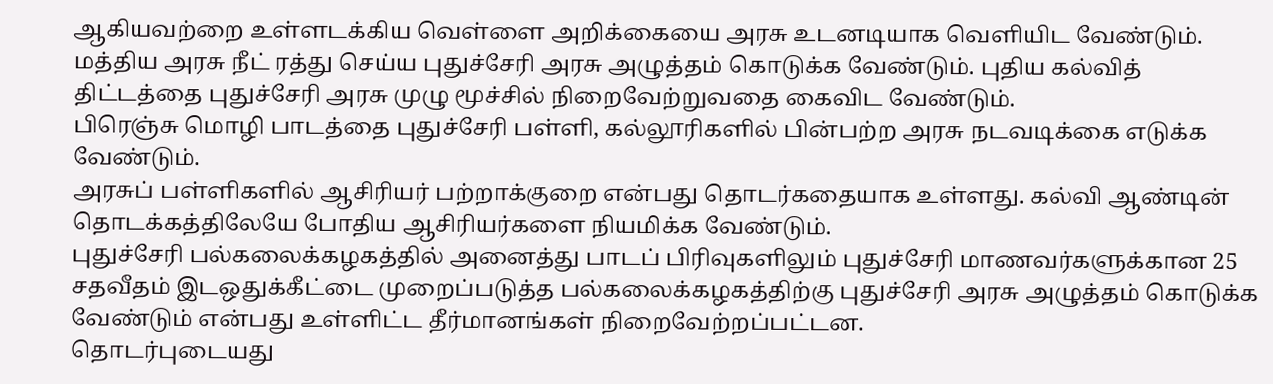ஆகியவற்றை உள்ளடக்கிய வெள்ளை அறிக்கையை அரசு உடனடியாக வெளியிட வேண்டும். மத்திய அரசு நீட் ரத்து செய்ய புதுச்சேரி அரசு அழுத்தம் கொடுக்க வேண்டும். புதிய கல்வித் திட்டத்தை புதுச்சேரி அரசு முழு மூச்சில் நிறைவேற்றுவதை கைவிட வேண்டும்.
பிரெஞ்சு மொழி பாடத்தை புதுச்சேரி பள்ளி, கல்லூரிகளில் பின்பற்ற அரசு நடவடிக்கை எடுக்க வேண்டும்.
அரசுப் பள்ளிகளில் ஆசிரியர் பற்றாக்குறை என்பது தொடர்கதையாக உள்ளது. கல்வி ஆண்டின் தொடக்கத்திலேயே போதிய ஆசிரியர்களை நியமிக்க வேண்டும்.
புதுச்சேரி பல்கலைக்கழகத்தில் அனைத்து பாடப் பிரிவுகளிலும் புதுச்சேரி மாணவர்களுக்கான 25 சதவீதம் இடஒதுக்கீட்டை முறைப்படுத்த பல்கலைக்கழகத்திற்கு புதுச்சேரி அரசு அழுத்தம் கொடுக்க வேண்டும் என்பது உள்ளிட்ட தீர்மானங்கள் நிறைவேற்றப்பட்டன.
தொடர்புடையது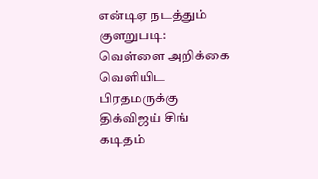என்டிஏ நடத்தும் குளறுபடி: வெள்ளை அறிக்கை வெளியிட பிரதமருக்கு திக்விஜய் சிங் கடிதம்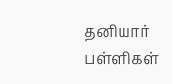தனியார் பள்ளிகள்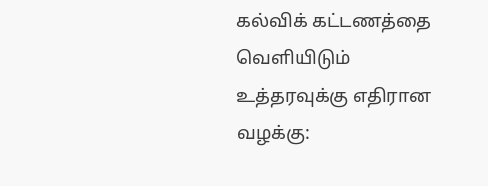கல்விக் கட்டணத்தை வெளியிடும் உத்தரவுக்கு எதிரான வழக்கு: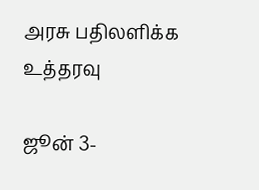அரசு பதிலளிக்க உத்தரவு

ஜூன் 3-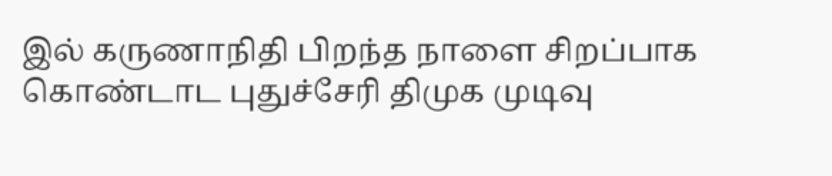இல் கருணாநிதி பிறந்த நாளை சிறப்பாக கொண்டாட புதுச்சேரி திமுக முடிவு